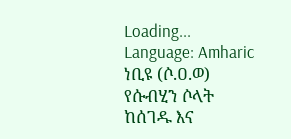Loading...
Language: Amharic
ነቢዩ (ሶ.ዐ.ወ) የሱብሂን ሶላት ከሰገዱ እና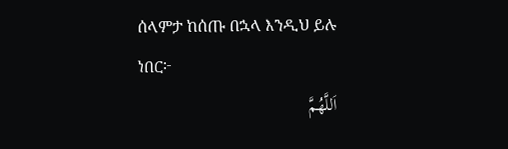ሰላምታ ከሰጡ በኋላ እንዲህ ይሉ ነበር፦
اَللَّهُمَّ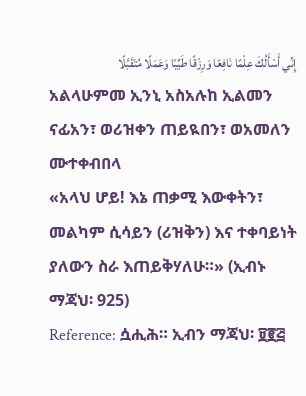إِنِّي أَسْأَلُكَ عِلْمًا نَافِعًا وَرِزْقًا طَيِّبًا وَعَمَلًا مُتَقَبَّلًا
አልላሁምመ ኢንኒ አስአሉከ ኢልመን ናፊአን፣ ወሪዝቀን ጠይዪበን፣ ወአመለን ሙተቀብበላ
«አላህ ሆይ! እኔ ጠቃሚ እውቀትን፣ መልካም ሲሳይን (ሪዝቅን) እና ተቀባይነት ያለውን ስራ እጠይቅሃለሁ።» (ኢብኑ ማጃህ፡ 925)
Reference: ሷሒሕ። ኢብን ማጃህ፡ ፱፪፭